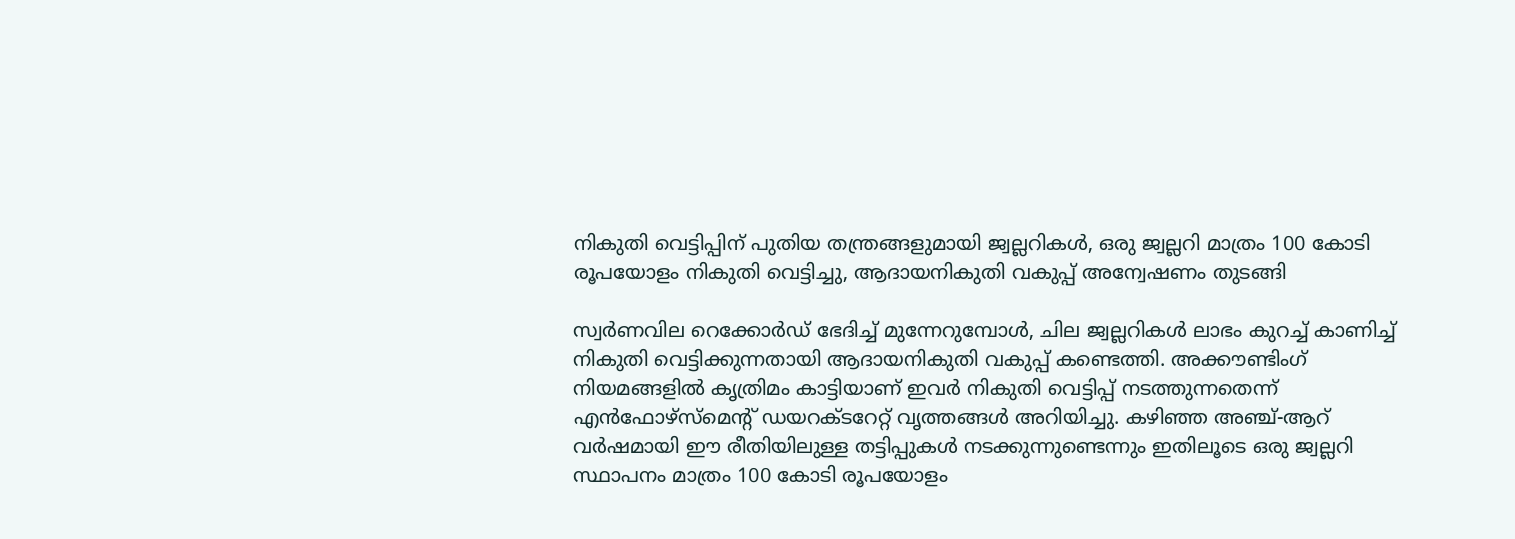നികുതി വെട്ടിപ്പിന് പുതിയ തന്ത്രങ്ങളുമായി ജ്വല്ലറികൾ, ഒരു ജ്വല്ലറി മാത്രം 100 കോടി രൂപയോളം നികുതി വെട്ടിച്ചു, ആദായനികുതി വകുപ്പ് അന്വേഷണം തുടങ്ങി

സ്വർണവില റെക്കോർഡ് ഭേദിച്ച് മുന്നേറുമ്പോൾ, ചില ജ്വല്ലറികൾ ലാഭം കുറച്ച് കാണിച്ച് നികുതി വെട്ടിക്കുന്നതായി ആദായനികുതി വകുപ്പ് കണ്ടെത്തി. അക്കൗണ്ടിംഗ് നിയമങ്ങളിൽ കൃത്രിമം കാട്ടിയാണ് ഇവർ നികുതി വെട്ടിപ്പ് നടത്തുന്നതെന്ന് എൻഫോഴ്സ്മെന്റ് ഡയറക്ടറേറ്റ് വൃത്തങ്ങൾ അറിയിച്ചു. കഴിഞ്ഞ അഞ്ച്-ആറ് വർഷമായി ഈ രീതിയിലുള്ള തട്ടിപ്പുകൾ നടക്കുന്നുണ്ടെന്നും ഇതിലൂടെ ഒരു ജ്വല്ലറി സ്ഥാപനം മാത്രം 100 കോടി രൂപയോളം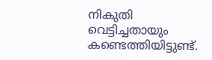നികുതി വെട്ടിച്ചതായും കണ്ടെത്തിയിട്ടുണ്ട്.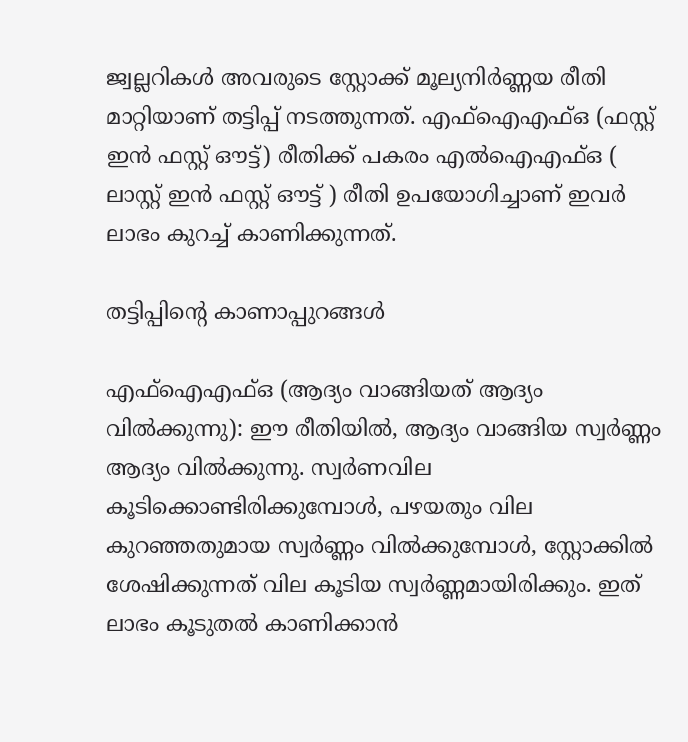ജ്വല്ലറികൾ അവരുടെ സ്റ്റോക്ക് മൂല്യനിർണ്ണയ രീതി മാറ്റിയാണ് തട്ടിപ്പ് നടത്തുന്നത്. എഫ്ഐഎഫ്ഒ (ഫസ്റ്റ് ഇൻ ഫസ്റ്റ് ഔട്ട്) രീതിക്ക് പകരം എൽഐഎഫ്ഒ ( ലാസ്റ്റ് ഇൻ ഫസ്റ്റ് ഔട്ട് ) രീതി ഉപയോഗിച്ചാണ് ഇവർ ലാഭം കുറച്ച് കാണിക്കുന്നത്.

തട്ടിപ്പിന്റെ കാണാപ്പുറങ്ങൾ

എഫ്ഐഎഫ്ഒ (ആദ്യം വാങ്ങിയത് ആദ്യം വിൽക്കുന്നു): ഈ രീതിയിൽ, ആദ്യം വാങ്ങിയ സ്വർണ്ണം ആദ്യം വിൽക്കുന്നു. സ്വർണവില കൂടിക്കൊണ്ടിരിക്കുമ്പോൾ, പഴയതും വില കുറഞ്ഞതുമായ സ്വർണ്ണം വിൽക്കുമ്പോൾ, സ്റ്റോക്കിൽ ശേഷിക്കുന്നത് വില കൂടിയ സ്വർണ്ണമായിരിക്കും. ഇത് ലാഭം കൂടുതൽ കാണിക്കാൻ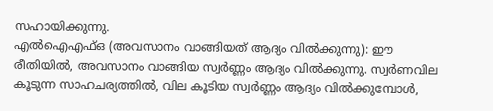സഹായിക്കുന്നു.
എൽഐഎഫ്ഒ (അവസാനം വാങ്ങിയത് ആദ്യം വിൽക്കുന്നു): ഈ രീതിയിൽ, അവസാനം വാങ്ങിയ സ്വർണ്ണം ആദ്യം വിൽക്കുന്നു. സ്വർണവില കൂടുന്ന സാഹചര്യത്തിൽ, വില കൂടിയ സ്വർണ്ണം ആദ്യം വിൽക്കുമ്പോൾ,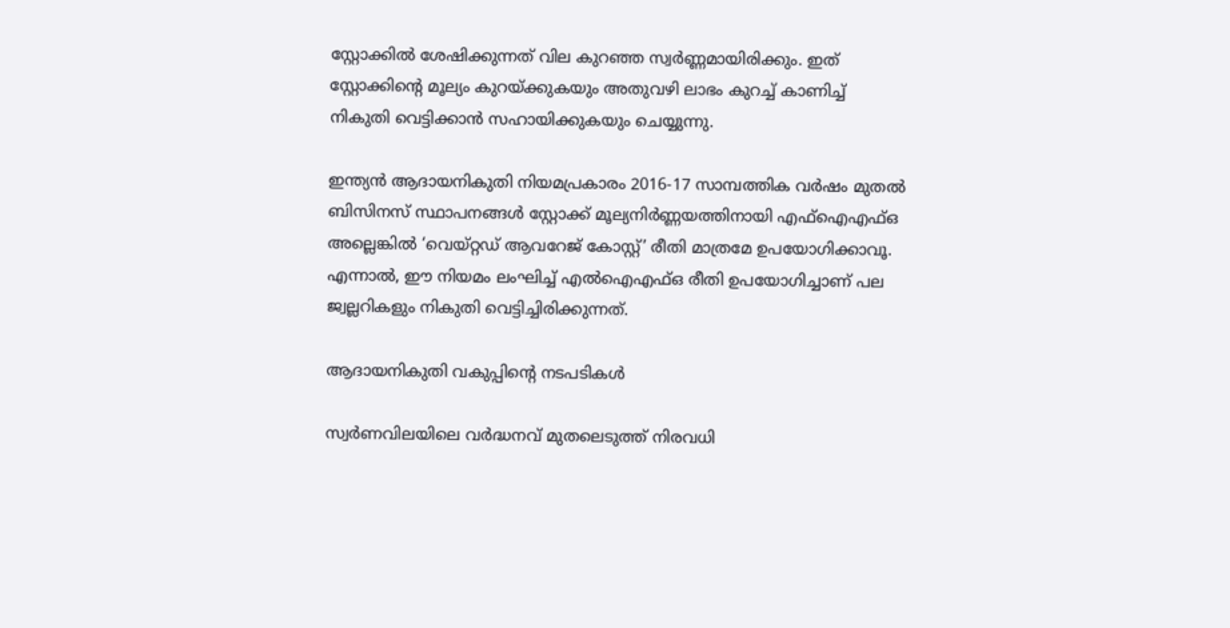സ്റ്റോക്കിൽ ശേഷിക്കുന്നത് വില കുറഞ്ഞ സ്വർണ്ണമായിരിക്കും. ഇത് സ്റ്റോക്കിന്റെ മൂല്യം കുറയ്ക്കുകയും അതുവഴി ലാഭം കുറച്ച് കാണിച്ച് നികുതി വെട്ടിക്കാൻ സഹായിക്കുകയും ചെയ്യുന്നു.

ഇന്ത്യൻ ആദായനികുതി നിയമപ്രകാരം 2016-17 സാമ്പത്തിക വർഷം മുതൽ ബിസിനസ് സ്ഥാപനങ്ങൾ സ്റ്റോക്ക് മൂല്യനിർണ്ണയത്തിനായി എഫ്ഐഎഫ്ഒ അല്ലെങ്കിൽ ‘വെയ്റ്റഡ് ആവറേജ് കോസ്റ്റ്’ രീതി മാത്രമേ ഉപയോഗിക്കാവൂ. എന്നാൽ, ഈ നിയമം ലംഘിച്ച് എൽഐഎഫ്ഒ രീതി ഉപയോഗിച്ചാണ് പല ജ്വല്ലറികളും നികുതി വെട്ടിച്ചിരിക്കുന്നത്.

ആദായനികുതി വകുപ്പിന്റെ നടപടികൾ

സ്വർണവിലയിലെ വർദ്ധനവ് മുതലെടുത്ത് നിരവധി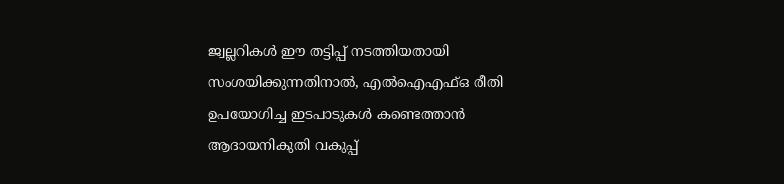ജ്വല്ലറികൾ ഈ തട്ടിപ്പ് നടത്തിയതായി സംശയിക്കുന്നതിനാൽ, എൽഐഎഫ്ഒ രീതി ഉപയോഗിച്ച ഇടപാടുകൾ കണ്ടെത്താൻ ആദായനികുതി വകുപ്പ്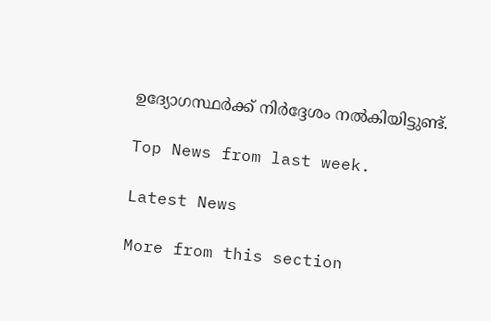ഉദ്യോഗസ്ഥർക്ക് നിർദ്ദേശം നൽകിയിട്ടുണ്ട്.

Top News from last week.

Latest News

More from this section